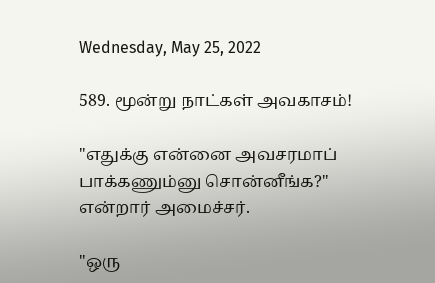Wednesday, May 25, 2022

589. மூன்று நாட்கள் அவகாசம்!

"எதுக்கு என்னை அவசரமாப் பாக்கணும்னு சொன்னீங்க?" என்றார் அமைச்சர்.

"ஒரு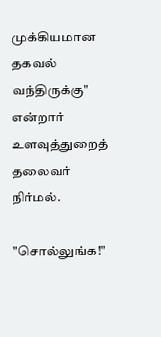முக்கியமான தகவல் வந்திருக்கு" என்றார் உளவுத்துறைத் தலைவர் நிர்மல்.

"சொல்லுங்க!"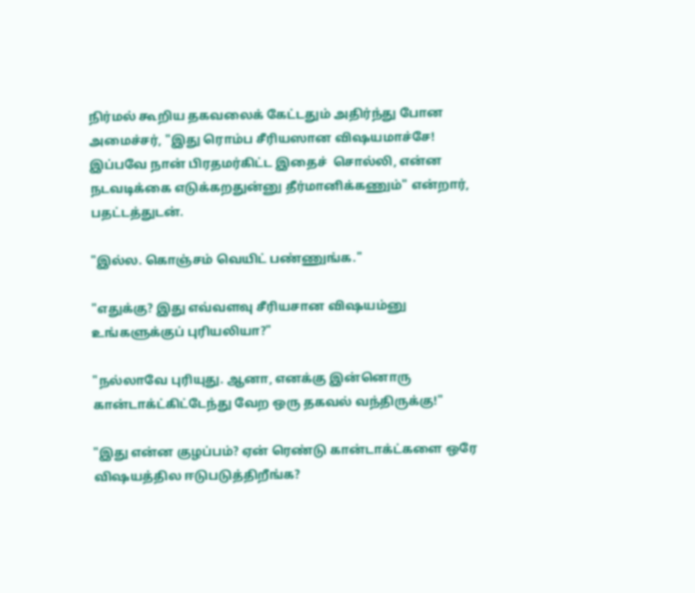நிர்மல் கூறிய தகவலைக் கேட்டதும் அதிர்ந்து போன அமைச்சர், "இது ரொம்ப சீரியஸான விஷயமாச்சே! இப்பவே நான் பிரதமர்கிட்ட இதைச்  சொல்லி, என்ன நடவடிக்கை எடுக்கறதுன்னு தீர்மானிக்கணும்" என்றார், பதட்டத்துடன்.

"இல்ல. கொஞ்சம் வெயிட் பண்ணுங்க."

"எதுக்கு? இது எவ்வளவு சீரியசான விஷயம்னு உங்களுக்குப் புரியலியா?"

"நல்லாவே புரியுது. ஆனா, எனக்கு இன்னொரு கான்டாக்ட்கிட்டேந்து வேற ஒரு தகவல் வந்திருக்கு!"

"இது என்ன குழப்பம்? ஏன் ரெண்டு கான்டாக்ட்களை ஒரே விஷயத்தில ஈடுபடுத்திறீங்க?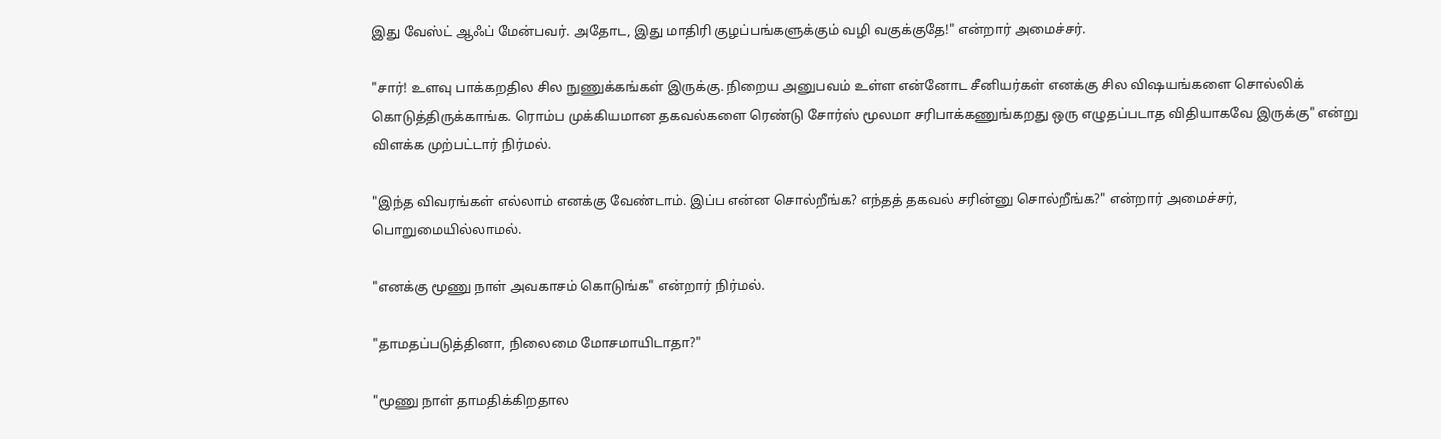இது வேஸ்ட் ஆஃப் மேன்பவர். அதோட, இது மாதிரி குழப்பங்களுக்கும் வழி வகுக்குதே!" என்றார் அமைச்சர்.

"சார்! உளவு பாக்கறதில சில நுணுக்கங்கள் இருக்கு. நிறைய அனுபவம் உள்ள என்னோட சீனியர்கள் எனக்கு சில விஷயங்களை சொல்லிக் கொடுத்திருக்காங்க. ரொம்ப முக்கியமான தகவல்களை ரெண்டு சோர்ஸ் மூலமா சரிபாக்கணுங்கறது ஒரு எழுதப்படாத விதியாகவே இருக்கு" என்று விளக்க முற்பட்டார் நிர்மல்.

"இந்த விவரங்கள் எல்லாம் எனக்கு வேண்டாம். இப்ப என்ன சொல்றீங்க? எந்தத் தகவல் சரின்னு சொல்றீங்க?" என்றார் அமைச்சர், பொறுமையில்லாமல்.

"எனக்கு மூணு நாள் அவகாசம் கொடுங்க" என்றார் நிர்மல்.

"தாமதப்படுத்தினா, நிலைமை மோசமாயிடாதா?"

"மூணு நாள் தாமதிக்கிறதால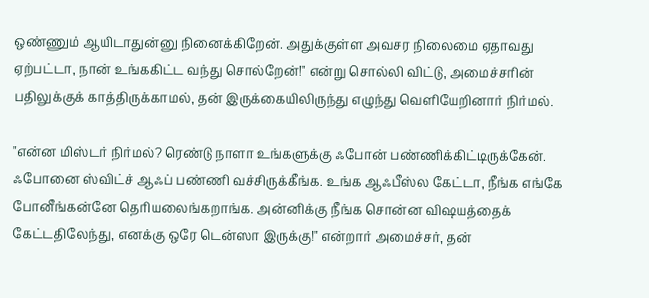ஒண்ணும் ஆயிடாதுன்னு நினைக்கிறேன். அதுக்குள்ள அவசர நிலைமை ஏதாவது ஏற்பட்டா, நான் உங்ககிட்ட வந்து சொல்றேன்!" என்று சொல்லி விட்டு, அமைச்சரின் பதிலுக்குக் காத்திருக்காமல், தன் இருக்கையிலிருந்து எழுந்து வெளியேறினார் நிர்மல்.

"என்ன மிஸ்டர் நிர்மல்? ரெண்டு நாளா உங்களுக்கு ஃபோன் பண்ணிக்கிட்டிருக்கேன். ஃபோனை ஸ்விட்ச் ஆஃப் பண்ணி வச்சிருக்கீங்க. உங்க ஆஃபீஸ்ல கேட்டா, நீங்க எங்கே போனீங்கன்னே தெரியலைங்கறாங்க. அன்னிக்கு நீங்க சொன்ன விஷயத்தைக் கேட்டதிலேந்து, எனக்கு ஒரே டென்ஸா இருக்கு!" என்றார் அமைச்சர், தன்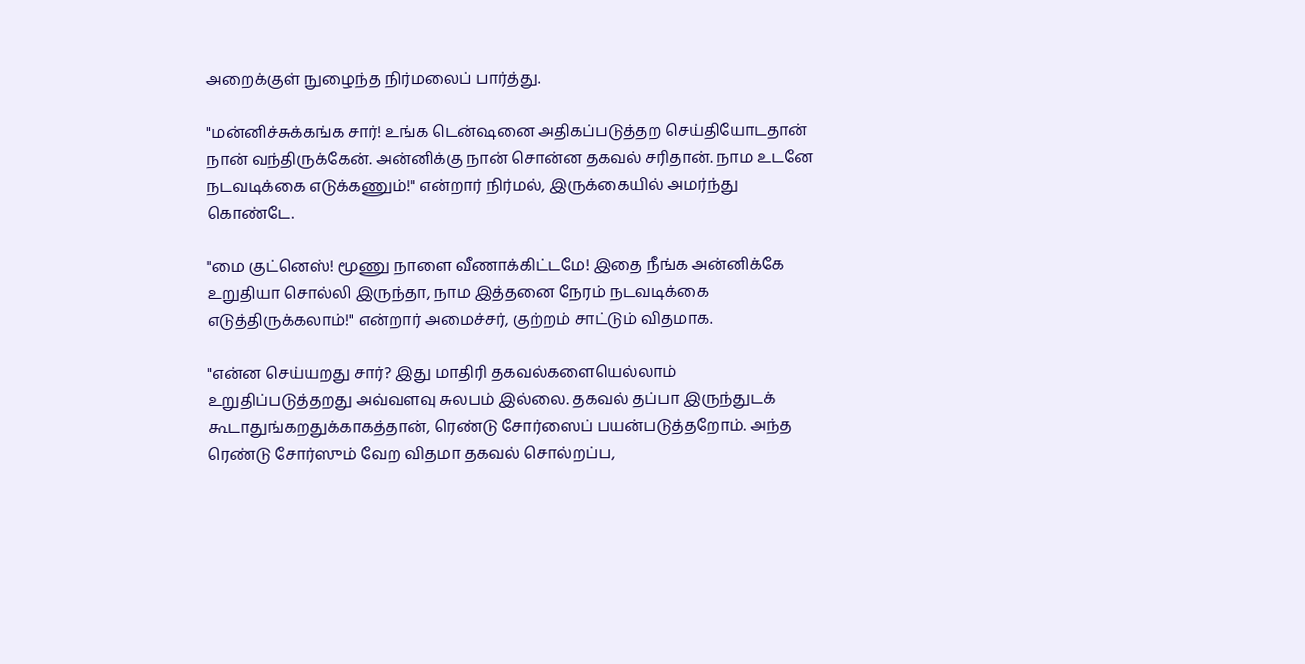அறைக்குள் நுழைந்த நிர்மலைப் பார்த்து.

"மன்னிச்சுக்கங்க சார்! உங்க டென்ஷனை அதிகப்படுத்தற செய்தியோடதான் நான் வந்திருக்கேன். அன்னிக்கு நான் சொன்ன தகவல் சரிதான். நாம உடனே நடவடிக்கை எடுக்கணும்!" என்றார் நிர்மல், இருக்கையில் அமர்ந்து கொண்டே.

"மை குட்னெஸ்! மூணு நாளை வீணாக்கிட்டமே! இதை நீங்க அன்னிக்கே உறுதியா சொல்லி இருந்தா, நாம இத்தனை நேரம் நடவடிக்கை எடுத்திருக்கலாம்!" என்றார் அமைச்சர், குற்றம் சாட்டும் விதமாக.

"என்ன செய்யறது சார்? இது மாதிரி தகவல்களையெல்லாம் உறுதிப்படுத்தறது அவ்வளவு சுலபம் இல்லை. தகவல் தப்பா இருந்துடக் கூடாதுங்கறதுக்காகத்தான், ரெண்டு சோர்ஸைப் பயன்படுத்தறோம். அந்த ரெண்டு சோர்ஸும் வேற விதமா தகவல் சொல்றப்ப,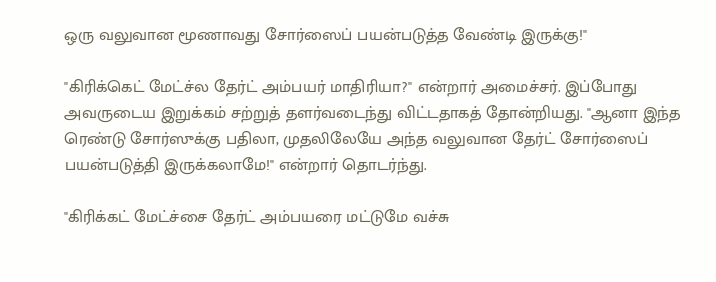ஒரு வலுவான மூணாவது சோர்ஸைப் பயன்படுத்த வேண்டி இருக்கு!"

"கிரிக்கெட் மேட்ச்ல தேர்ட் அம்பயர் மாதிரியா?" என்றார் அமைச்சர். இப்போது அவருடைய இறுக்கம் சற்றுத் தளர்வடைந்து விட்டதாகத் தோன்றியது. "ஆனா இந்த ரெண்டு சோர்ஸுக்கு பதிலா, முதலிலேயே அந்த வலுவான தேர்ட் சோர்ஸைப் பயன்படுத்தி இருக்கலாமே!" என்றார் தொடர்ந்து.

"கிரிக்கட் மேட்ச்சை தேர்ட் அம்பயரை மட்டுமே வச்சு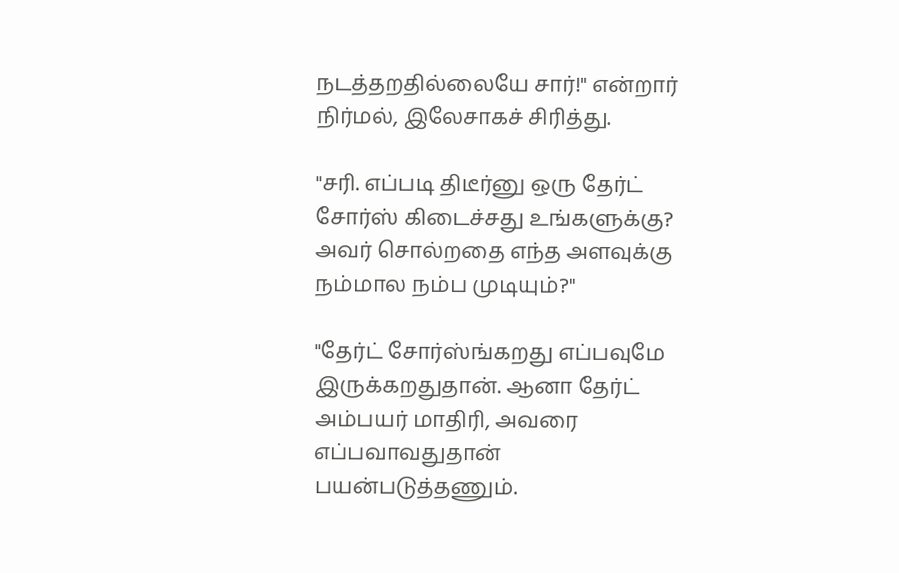நடத்தறதில்லையே சார்!" என்றார் நிர்மல், இலேசாகச் சிரித்து.

"சரி. எப்படி திடீர்னு ஒரு தேர்ட் சோர்ஸ் கிடைச்சது உங்களுக்கு? அவர் சொல்றதை எந்த அளவுக்கு நம்மால நம்ப முடியும்?"

"தேர்ட் சோர்ஸ்ங்கறது எப்பவுமே இருக்கறதுதான். ஆனா தேர்ட் அம்பயர் மாதிரி, அவரை எப்பவாவதுதான் பயன்படுத்தணும்.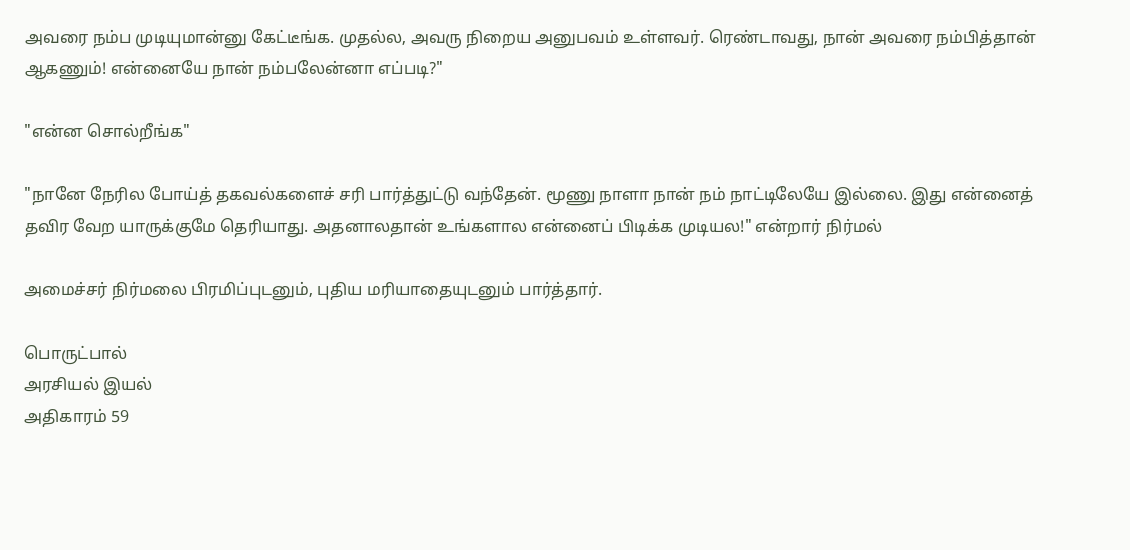அவரை நம்ப முடியுமான்னு கேட்டீங்க. முதல்ல, அவரு நிறைய அனுபவம் உள்ளவர். ரெண்டாவது, நான் அவரை நம்பித்தான் ஆகணும்! என்னையே நான் நம்பலேன்னா எப்படி?"

"என்ன சொல்றீங்க"

"நானே நேரில போய்த் தகவல்களைச் சரி பார்த்துட்டு வந்தேன். மூணு நாளா நான் நம் நாட்டிலேயே இல்லை. இது என்னைத் தவிர வேற யாருக்குமே தெரியாது. அதனாலதான் உங்களால என்னைப் பிடிக்க முடியல!" என்றார் நிர்மல்

அமைச்சர் நிர்மலை பிரமிப்புடனும், புதிய மரியாதையுடனும் பார்த்தார்.

பொருட்பால்
அரசியல் இயல்
அதிகாரம் 59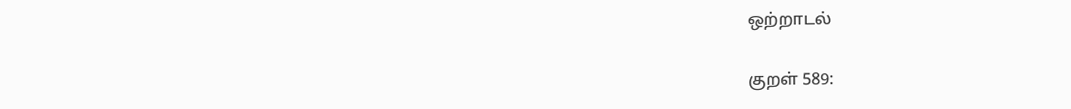ஒற்றாடல்

குறள் 589: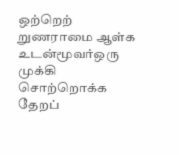ஒற்றெற் றுணராமை ஆள்க உடன்மூவர்ஒரு முக்கி
சொற்றொக்க தேறப்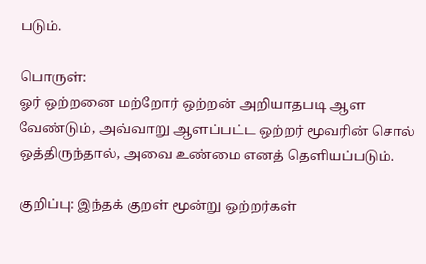படும்.

பொருள்:
ஓர் ஒற்றனை மற்றோர் ஒற்றன் அறியாதபடி ஆள வேண்டும், அவ்வாறு ஆளப்பட்ட ஒற்றர் மூவரின் சொல் ஒத்திருந்தால், அவை உண்மை எனத் தெளியப்படும்.

குறிப்பு: இந்தக் குறள் மூன்று ஒற்றர்கள்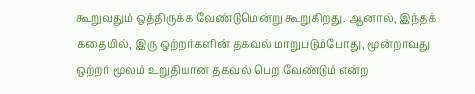கூறுவதும் ஒத்திருக்க வேண்டுமென்று கூறுகிறது. ஆனால், இந்தக் கதையில், இரு ஒற்றர்களின் தகவல் மாறுபடும்போது, மூன்றாவது ஒற்றர் மூலம் உறுதியான தகவல் பெற வேண்டும் என்ற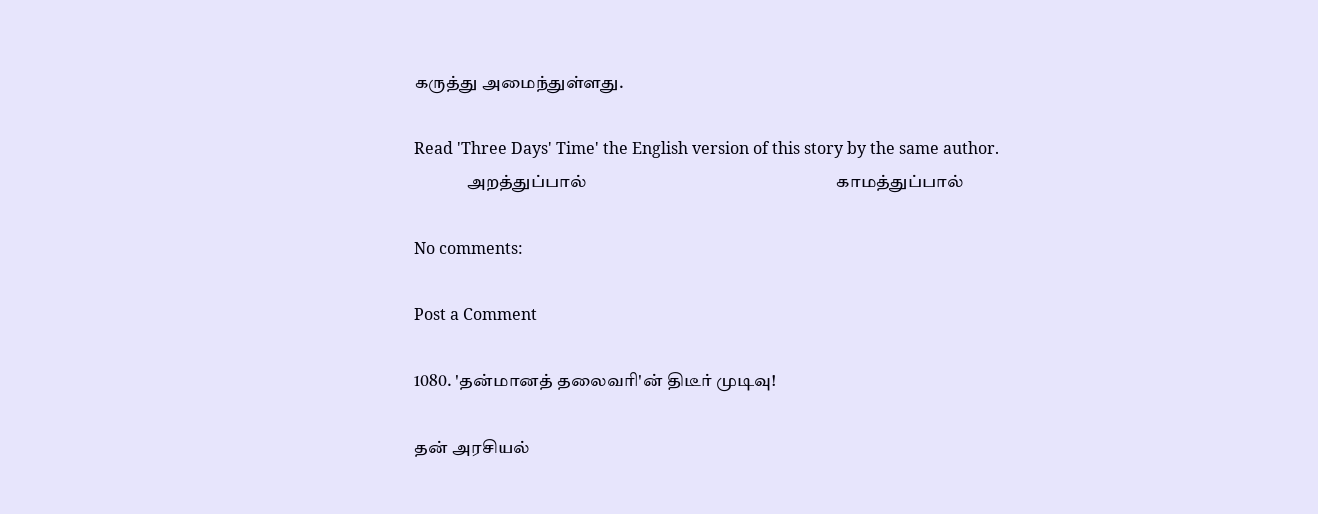கருத்து அமைந்துள்ளது.

Read 'Three Days' Time' the English version of this story by the same author.
               அறத்துப்பால்                                                            காமத்துப்பால்

No comments:

Post a Comment

1080. 'தன்மானத் தலைவரி'ன் திடீர் முடிவு!

தன் அரசியல்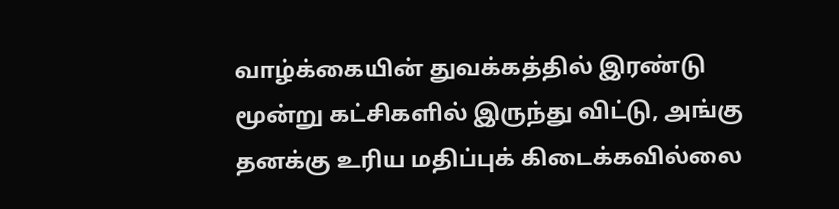வாழ்க்கையின் துவக்கத்தில் இரண்டு மூன்று கட்சிகளில் இருந்து விட்டு, அங்கு தனக்கு உரிய மதிப்புக் கிடைக்கவில்லை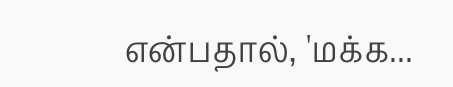என்பதால், 'மக்க...